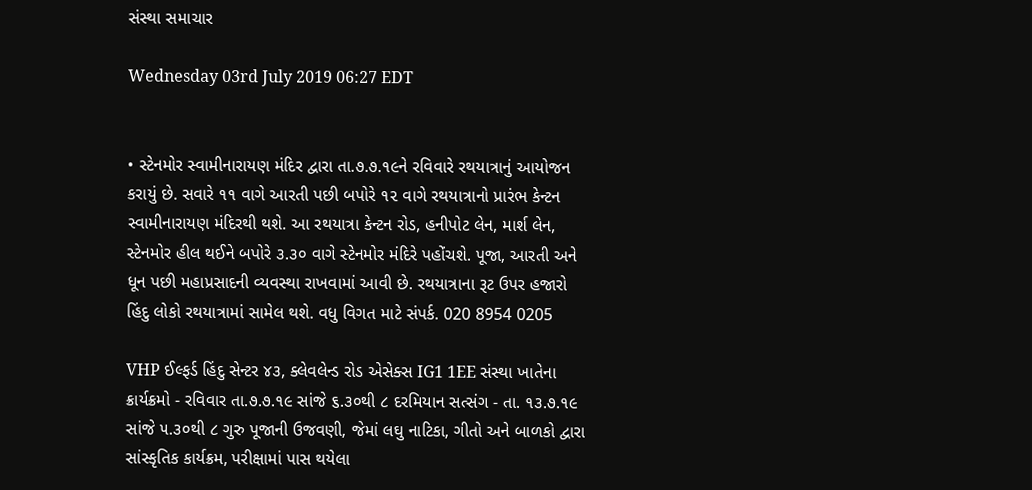સંસ્થા સમાચાર

Wednesday 03rd July 2019 06:27 EDT


• સ્ટેનમોર સ્વામીનારાયણ મંદિર દ્વારા તા.૭.૭.૧૯ને રવિવારે રથયાત્રાનું આયોજન કરાયું છે. સવારે ૧૧ વાગે આરતી પછી બપોરે ૧૨ વાગે રથયાત્રાનો પ્રારંભ કેન્ટન સ્વામીનારાયણ મંદિરથી થશે. આ રથયાત્રા કેન્ટન રોડ, હનીપોટ લેન, માર્શ લેન, સ્ટેનમોર હીલ થઈને બપોરે ૩.૩૦ વાગે સ્ટેનમોર મંદિરે પહોંચશે. પૂજા, આરતી અને ધૂન પછી મહાપ્રસાદની વ્યવસ્થા રાખવામાં આવી છે. રથયાત્રાના રૂટ ઉપર હજારો હિંદુ લોકો રથયાત્રામાં સામેલ થશે. વધુ વિગત માટે સંપર્ક. 020 8954 0205

VHP ઈલ્ફર્ડ હિંદુ સેન્ટર ૪૩, ક્લેવલેન્ડ રોડ એસેક્સ IG1 1EE સંસ્થા ખાતેના ક્રાર્યક્રમો - રવિવાર તા.૭.૭.૧૯ સાંજે ૬.૩૦થી ૮ દરમિયાન સત્સંગ - તા. ૧૩.૭.૧૯ સાંજે ૫.૩૦થી ૮ ગુરુ પૂજાની ઉજવણી, જેમાં લઘુ નાટિકા, ગીતો અને બાળકો દ્વારા સાંસ્કૃતિક કાર્યક્રમ, પરીક્ષામાં પાસ થયેલા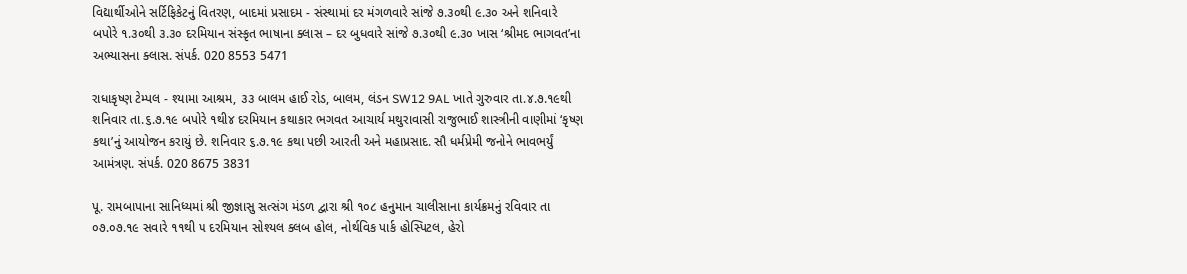વિદ્યાર્થીઓને સર્ટિફિકેટનું વિતરણ, બાદમાં પ્રસાદમ - સંસ્થામાં દર મંગળવારે સાંજે ૭.૩૦થી ૯.૩૦ અને શનિવારે બપોરે ૧.૩૦થી ૩.૩૦ દરમિયાન સંસ્કૃત ભાષાના ક્લાસ – દર બુધવારે સાંજે ૭.૩૦થી ૯.૩૦ ખાસ ‘શ્રીમદ ભાગવત’ના અભ્યાસના ક્લાસ. સંપર્ક. 020 8553 5471

રાધાકૃષ્ણ ટેમ્પલ - શ્યામા આશ્રમ, ૩૩ બાલમ હાઈ રોડ, બાલમ, લંડન SW12 9AL ખાતે ગુરુવાર તા.૪.૭.૧૯થી શનિવાર તા.૬.૭.૧૯ બપોરે ૧થી૪ દરમિયાન કથાકાર ભગવત આચાર્ય મથુરાવાસી રાજુભાઈ શાસ્ત્રીની વાણીમાં ‘કૃષ્ણ કથા’નું આયોજન કરાયું છે. શનિવાર ૬.૭.૧૯ કથા પછી આરતી અને મહાપ્રસાદ. સૌ ધર્મપ્રેમી જનોને ભાવભર્યું આમંત્રણ. સંપર્ક. 020 8675 3831

પૂ. રામબાપાના સાનિધ્યમાં શ્રી જીજ્ઞાસુ સત્સંગ મંડળ દ્વારા શ્રી ૧૦૮ હનુમાન ચાલીસાના કાર્યક્રમનું રવિવાર તા ૦૭.૦૭.૧૯ સવારે ૧૧થી ૫ દરમિયાન સોશ્યલ ક્લબ હોલ, નોર્થવિક પાર્ક હોસ્પિટલ, હેરો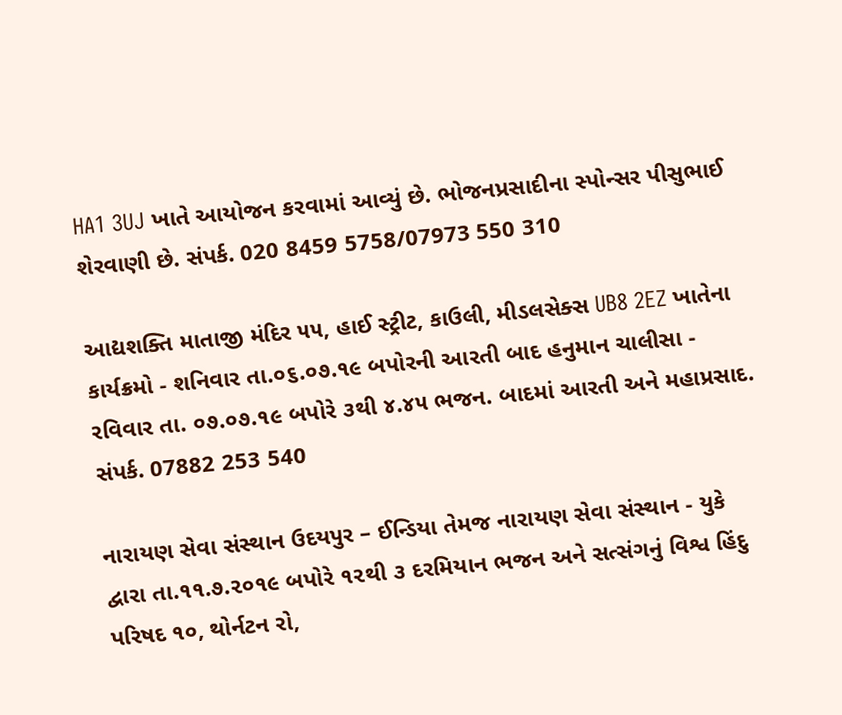HA1 3UJ ખાતે આયોજન કરવામાં આવ્યું છે. ભોજનપ્રસાદીના સ્પોન્સર પીસુભાઈ શેરવાણી છે. સંપર્ક. 020 8459 5758/07973 550 310

આદ્યશક્તિ માતાજી મંદિર ૫૫, હાઈ સ્ટ્રીટ, કાઉલી, મીડલસેક્સ UB8 2EZ ખાતેના કાર્યક્રમો - શનિવાર તા.૦૬.૦૭.૧૯ બપોરની આરતી બાદ હનુમાન ચાલીસા - રવિવાર તા. ૦૭.૦૭.૧૯ બપોરે ૩થી ૪.૪૫ ભજન. બાદમાં આરતી અને મહાપ્રસાદ. સંપર્ક. 07882 253 540

નારાયણ સેવા સંસ્થાન ઉદયપુર – ઈન્ડિયા તેમજ નારાયણ સેવા સંસ્થાન - યુકે દ્વારા તા.૧૧.૭.૨૦૧૯ બપોરે ૧૨થી ૩ દરમિયાન ભજન અને સત્સંગનું વિશ્વ હિંદુ પરિષદ ૧૦, થોર્નટન રો,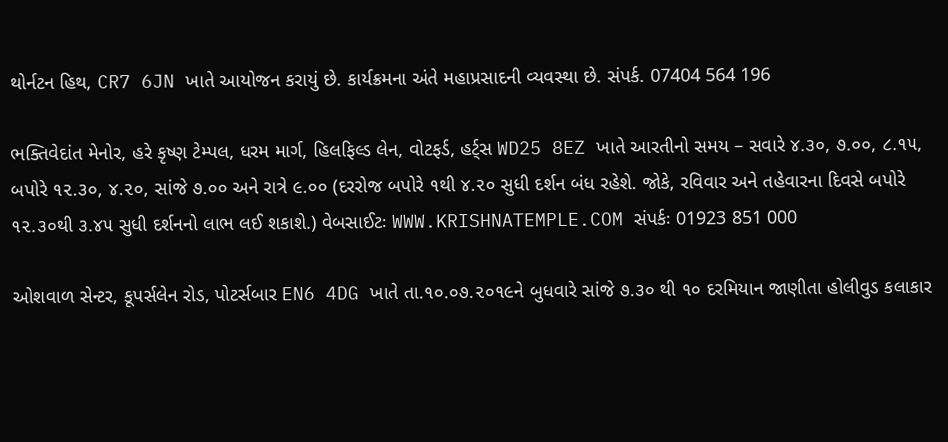થોર્નટન હિથ, CR7 6JN ખાતે આયોજન કરાયું છે. કાર્યક્રમના અંતે મહાપ્રસાદની વ્યવસ્થા છે. સંપર્ક. 07404 564 196

ભક્તિવેદાંત મેનોર, હરે કૃષ્ણ ટેમ્પલ, ધરમ માર્ગ, હિલફિલ્ડ લેન, વોટફર્ડ, હર્ટ્સ WD25 8EZ ખાતે આરતીનો સમય – સવારે ૪.૩૦, ૭.૦૦, ૮.૧૫, બપોરે ૧૨.૩૦, ૪.૨૦, સાંજે ૭.૦૦ અને રાત્રે ૯.૦૦ (દરરોજ બપોરે ૧થી ૪.૨૦ સુધી દર્શન બંધ રહેશે. જોકે, રવિવાર અને તહેવારના દિવસે બપોરે ૧૨.૩૦થી ૩.૪૫ સુધી દર્શનનો લાભ લઈ શકાશે.) વેબસાઈટઃ WWW.KRISHNATEMPLE.COM સંપર્કઃ 01923 851 000

ઓશવાળ સેન્ટર, કૂપર્સલેન રોડ, પોટર્સબાર EN6 4DG ખાતે તા.૧૦.૦૭.૨૦૧૯ને બુધવારે સાંજે ૭.૩૦ થી ૧૦ દરમિયાન જાણીતા હોલીવુડ કલાકાર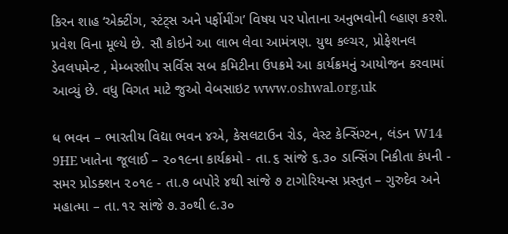કિરન શાહ ‘એક્ટીંગ, સ્ટંટ્સ અને પર્ફોમીંગ’ વિષય પર પોતાના અનુભવોની લ્હાણ કરશે. પ્રવેશ વિના મૂલ્યે છે. સૌ કોઇને આ લાભ લેવા આમંત્રણ. યુથ કલ્ચર, પ્રોફેશનલ ડેવલપમેન્ટ , મેમ્બરશીપ સર્વિસ સબ કમિટીના ઉપક્રમે આ કાર્યક્રમનું આયોજન કરવામાં આવ્યું છે. વધુ વિગત માટે જુઓ વેબસાઇટ www.oshwal.org.uk

ધ ભવન – ભારતીય વિદ્યા ભવન ૪એ, કેસલટાઉન રોડ, વેસ્ટ કેન્સિંગ્ટન, લંડન W14 9HE ખાતેના જૂલાઈ – ૨૦૧૯ના કાર્યક્રમો - તા.૬ સાંજે ૬.૩૦ ડાન્સિંગ નિકીતા કંપની - સમર પ્રોડક્શન ૨૦૧૯ - તા.૭ બપોરે ૪થી સાંજે ૭ ટાગોરિયન્સ પ્રસ્તુત – ગુરુદેવ અને મહાત્મા – તા.૧૨ સાંજે ૭.૩૦થી ૯.૩૦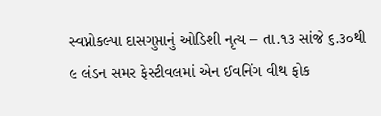સ્વપ્નોકલ્પા દાસગુપ્તાનું ઓડિશી નૃત્ય – તા.૧૩ સાંજે ૬.૩૦થી ૯ લંડન સમર ફેસ્ટીવલમાં એન ઈવનિંગ વીથ ફોક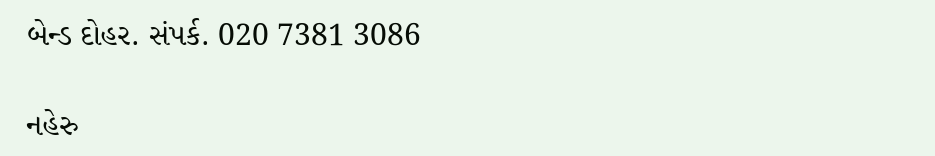બેન્ડ દોહર. સંપર્ક. 020 7381 3086

નહેરુ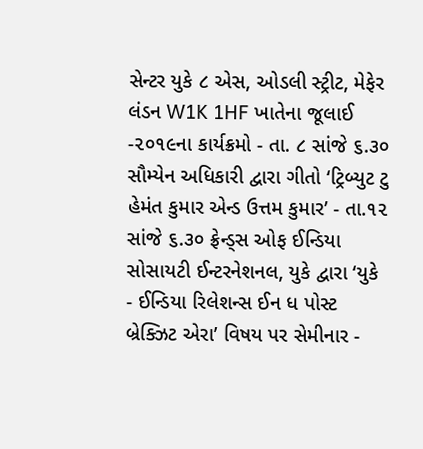સેન્ટર યુકે ૮ એસ, ઓડલી સ્ટ્રીટ, મેફેર લંડન W1K 1HF ખાતેના જૂલાઈ -૨૦૧૯ના કાર્યક્રમો - તા. ૮ સાંજે ૬.૩૦ સૌમ્યેન અધિકારી દ્વારા ગીતો ‘ટ્રિબ્યુટ ટુ હેમંત કુમાર એન્ડ ઉત્તમ કુમાર’ - તા.૧૨ સાંજે ૬.૩૦ ફ્રેન્ડ્સ ઓફ ઈન્ડિયા સોસાયટી ઈન્ટરનેશનલ, યુકે દ્વારા ‘યુકે - ઈન્ડિયા રિલેશન્સ ઈન ધ પોસ્ટ બ્રેક્ઝિટ એરા’ વિષય પર સેમીનાર -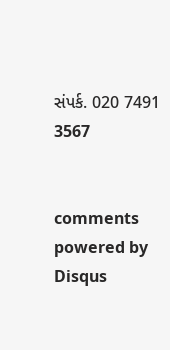સંપર્ક. 020 7491 3567


comments powered by Disqus